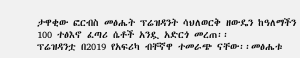ታዋቂው ፎርብስ መፅሔት ፕሬዝዳንት ሳህለወርቅ ዘውዴን ከዓለማችን 100 ተፅእኖ ፈጣሪ ሴቶች አንዷ አድርጎ መረጠ፡፡
ፕሬዝዳንቷ በ2019 የአፍሪካ ብቸኛዋ ተመራጭ ናቸው፡፡መፅሔቱ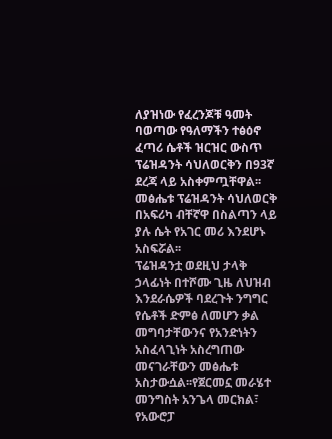ለያዝነው የፈረንጆቹ ዓመት ባወጣው የዓለማችን ተፅዕኖ ፈጣሪ ሴቶች ዝርዝር ውስጥ ፕሬዝዳንት ሳህለወርቅን በ93ኛ ደረጃ ላይ አስቀምጧቸዋል፡፡መፅሔቱ ፕሬዝዳንት ሳህለወርቅ በአፍሪካ ብቸኛዋ በስልጣን ላይ ያሉ ሴት የአገር መሪ እንደሆኑ አስፍሯል፡፡
ፕሬዝዳንቷ ወደዚህ ታላቅ ኃላፊነት በተሾሙ ጊዜ ለህዝብ እንደራሴዎች ባደረጉት ንግግር የሴቶች ድምፅ ለመሆን ቃል መግባታቸውንና የአንድነትን አስፈላጊነት አስረግጠው መናገራቸውን መፅሔቱ አስታውሷል፡፡የጀርመኗ መራሄተ መንግስት አንጌላ መርክል፣ የአውሮፓ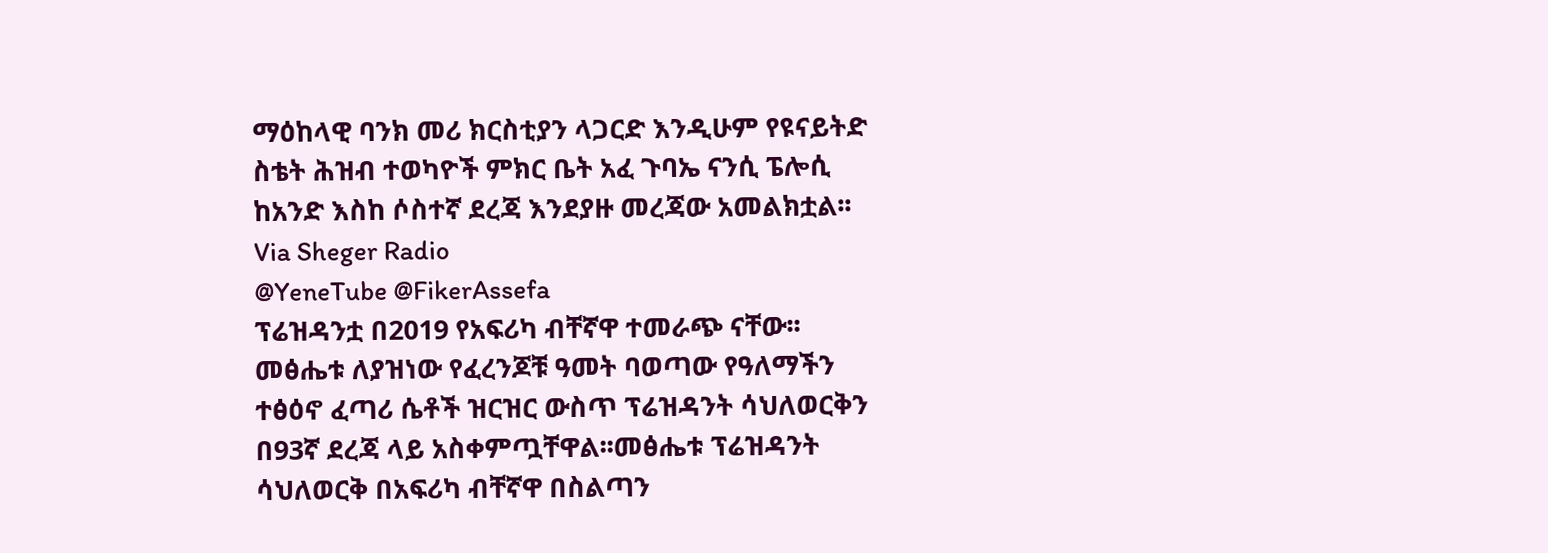ማዕከላዊ ባንክ መሪ ክርስቲያን ላጋርድ እንዲሁም የዩናይትድ ስቴት ሕዝብ ተወካዮች ምክር ቤት አፈ ጉባኤ ናንሲ ፔሎሲ ከአንድ እስከ ሶስተኛ ደረጃ እንደያዙ መረጃው አመልክቷል፡፡
Via Sheger Radio
@YeneTube @FikerAssefa
ፕሬዝዳንቷ በ2019 የአፍሪካ ብቸኛዋ ተመራጭ ናቸው፡፡መፅሔቱ ለያዝነው የፈረንጆቹ ዓመት ባወጣው የዓለማችን ተፅዕኖ ፈጣሪ ሴቶች ዝርዝር ውስጥ ፕሬዝዳንት ሳህለወርቅን በ93ኛ ደረጃ ላይ አስቀምጧቸዋል፡፡መፅሔቱ ፕሬዝዳንት ሳህለወርቅ በአፍሪካ ብቸኛዋ በስልጣን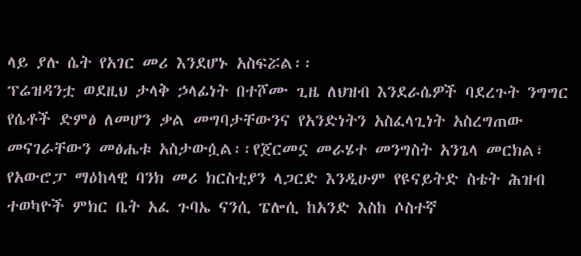ላይ ያሉ ሴት የአገር መሪ እንደሆኑ አስፍሯል፡፡
ፕሬዝዳንቷ ወደዚህ ታላቅ ኃላፊነት በተሾሙ ጊዜ ለህዝብ እንደራሴዎች ባደረጉት ንግግር የሴቶች ድምፅ ለመሆን ቃል መግባታቸውንና የአንድነትን አስፈላጊነት አስረግጠው መናገራቸውን መፅሔቱ አስታውሷል፡፡የጀርመኗ መራሄተ መንግስት አንጌላ መርክል፣ የአውሮፓ ማዕከላዊ ባንክ መሪ ክርስቲያን ላጋርድ እንዲሁም የዩናይትድ ስቴት ሕዝብ ተወካዮች ምክር ቤት አፈ ጉባኤ ናንሲ ፔሎሲ ከአንድ እስከ ሶስተኛ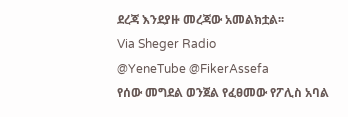ደረጃ እንደያዙ መረጃው አመልክቷል፡፡
Via Sheger Radio
@YeneTube @FikerAssefa
የሰው መግደል ወንጀል የፈፀመው የፖሊስ አባል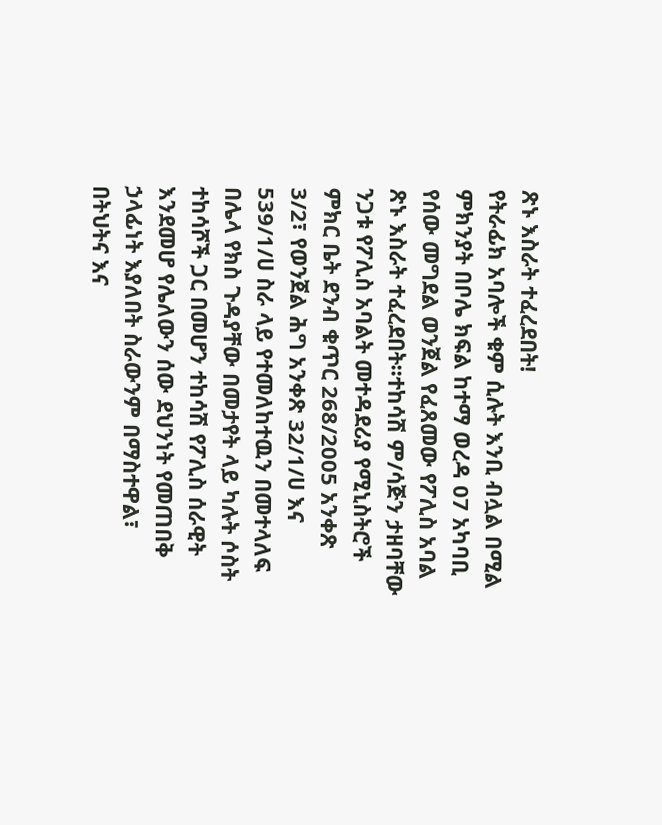ጽኑ እስራት ተፈረደበት!
የትራፊክ አባሎች ቁም ሲሉት እንቢ ብሏል በሚል ምክንያት በቦሌ ክፍል ከተማ ወረዳ 07 አካባቢ የሰው መግደል ወንጀል የፈጸመው የፖሊስ አባል ጽኑ እስራት ተፈረደበት፡፡ተከሳሽ ም/ሳጅን ታዘባቸው ንጋቱ የፖሊስ አባልት መተዳደሪያ የሚኒስትሮች ምክር ቤት ደንብ ቁጥር 268/2005 አንቀጽ 3/2፣ የወንጀል ሕግ አንቀጽ 32/1/ሀ እና 539/1/ሀ ስራ ላይ የተመለከተዉን በመተላለፍ በሌላ የክስ ጉዳያቸው በመታየት ላይ ካሉት ሶስት ተከሳሾች ጋር በመሆን ተከሳሽ የፖሊስ ሰራዊት እንደመሆ የሌለውን ሰው ደህንነት የመጠበቅ ኃላፊነት እያለበት ስራውንም በማስተዋል፣ በትህትና እና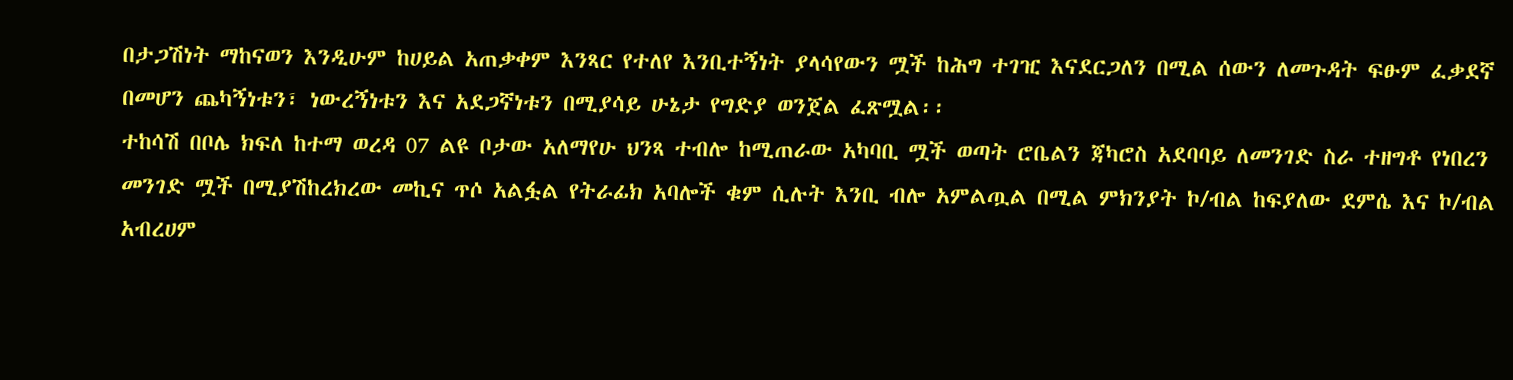በታጋሽነት ማከናወን እንዲሁም ከሀይል አጠቃቀም እንጻር የተለየ እንቢተኝነት ያላሳየውን ሟች ከሕግ ተገዢ እናደርጋለን በሚል ሰውን ለመጉዳት ፍፁም ፈቃደኛ በመሆን ጨካኝነቱን፣ ነውረኝነቱን እና አደጋኛነቱን በሚያሳይ ሁኔታ የግድያ ወንጀል ፈጽሟል፡፡
ተከሳሽ በቦሌ ክፍለ ከተማ ወረዳ 07 ልዩ ቦታው አለማየሁ ህንጻ ተብሎ ከሚጠራው አካባቢ ሟች ወጣት ሮቤልን ጃካሮስ አደባባይ ለመንገድ ስራ ተዘግቶ የነበረን መንገድ ሟች በሚያሽከረክረው መኪና ጥሶ አልፏል የትራፊክ አባሎች ቁም ሲሉት እንቢ ብሎ አምልጧል በሚል ምክንያት ኮ/ብል ከፍያለው ደምሴ እና ኮ/ብል አብረሀም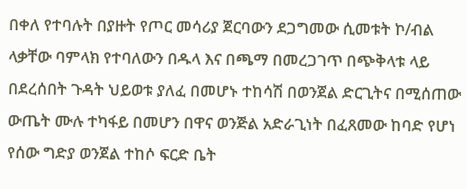በቀለ የተባሉት በያዙት የጦር መሳሪያ ጀርባውን ደጋግመው ሲመቱት ኮ/ብል ላቃቸው ባምላክ የተባለውን በዱላ እና በጫማ በመረጋገጥ በጭቅላቱ ላይ በደረሰበት ጉዳት ህይወቱ ያለፈ በመሆኑ ተከሳሽ በወንጀል ድርጊትና በሚሰጠው ውጤት ሙሉ ተካፋይ በመሆን በዋና ወንጅል አድራጊነት በፈጸመው ከባድ የሆነ የሰው ግድያ ወንጀል ተከሶ ፍርድ ቤት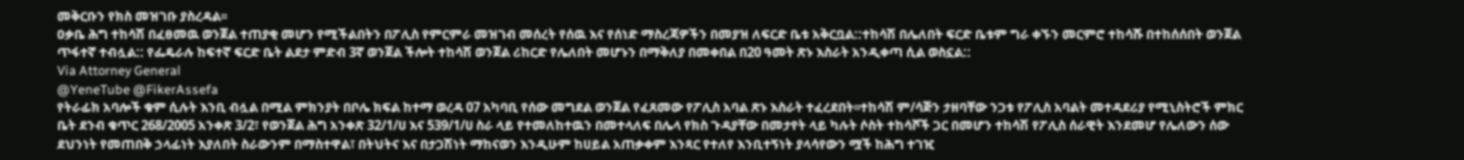መቅርቡን የክስ መዝገቡ ያስረዳል፡፡
ዐቃቤ ሕግ ተከሳሽ በፈፀመዉ ወንጀል ተጠያቂ መሆን የሚችልበትን በፖሊስ የምርምራ መዝገብ መሰረት የሰዉ እና የሰነድ ማስረጃዎችን በመያዝ ለፍርድ ቤቱ አቅርቧል::ተከሳሽ በሌለበት ፍርድ ቤቱም ግራ ቀኙን መርምሮ ተከሳሹ በተከሰሰበት ወንጀል ጥፋተኛ ተብሏል:: የፌዴራሉ ከፍተኛ ፍርድ ቤት ልደታ ምድብ 3ኛ ወንጀል ችሎት ተከሳሽ ወንጀል ሪከርድ የሌለበት መሆኑን በማቅለያ በመቀበል በ20 ዓመት ጽኑ እስራት አንዲቀጣ ሲል ወስኗል::
Via Attorney General
@YeneTube @FikerAssefa
የትራፊክ አባሎች ቁም ሲሉት እንቢ ብሏል በሚል ምክንያት በቦሌ ክፍል ከተማ ወረዳ 07 አካባቢ የሰው መግደል ወንጀል የፈጸመው የፖሊስ አባል ጽኑ እስራት ተፈረደበት፡፡ተከሳሽ ም/ሳጅን ታዘባቸው ንጋቱ የፖሊስ አባልት መተዳደሪያ የሚኒስትሮች ምክር ቤት ደንብ ቁጥር 268/2005 አንቀጽ 3/2፣ የወንጀል ሕግ አንቀጽ 32/1/ሀ እና 539/1/ሀ ስራ ላይ የተመለከተዉን በመተላለፍ በሌላ የክስ ጉዳያቸው በመታየት ላይ ካሉት ሶስት ተከሳሾች ጋር በመሆን ተከሳሽ የፖሊስ ሰራዊት እንደመሆ የሌለውን ሰው ደህንነት የመጠበቅ ኃላፊነት እያለበት ስራውንም በማስተዋል፣ በትህትና እና በታጋሽነት ማከናወን እንዲሁም ከሀይል አጠቃቀም እንጻር የተለየ እንቢተኝነት ያላሳየውን ሟች ከሕግ ተገዢ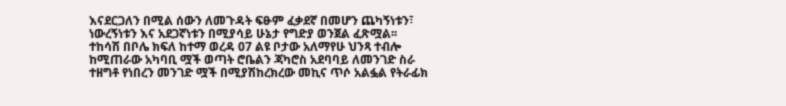እናደርጋለን በሚል ሰውን ለመጉዳት ፍፁም ፈቃደኛ በመሆን ጨካኝነቱን፣ ነውረኝነቱን እና አደጋኛነቱን በሚያሳይ ሁኔታ የግድያ ወንጀል ፈጽሟል፡፡
ተከሳሽ በቦሌ ክፍለ ከተማ ወረዳ 07 ልዩ ቦታው አለማየሁ ህንጻ ተብሎ ከሚጠራው አካባቢ ሟች ወጣት ሮቤልን ጃካሮስ አደባባይ ለመንገድ ስራ ተዘግቶ የነበረን መንገድ ሟች በሚያሽከረክረው መኪና ጥሶ አልፏል የትራፊክ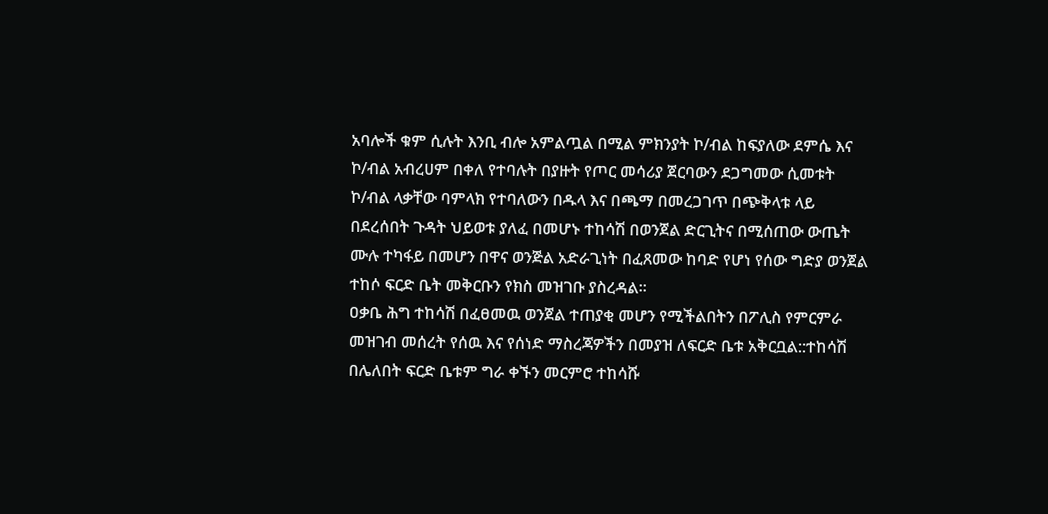አባሎች ቁም ሲሉት እንቢ ብሎ አምልጧል በሚል ምክንያት ኮ/ብል ከፍያለው ደምሴ እና ኮ/ብል አብረሀም በቀለ የተባሉት በያዙት የጦር መሳሪያ ጀርባውን ደጋግመው ሲመቱት ኮ/ብል ላቃቸው ባምላክ የተባለውን በዱላ እና በጫማ በመረጋገጥ በጭቅላቱ ላይ በደረሰበት ጉዳት ህይወቱ ያለፈ በመሆኑ ተከሳሽ በወንጀል ድርጊትና በሚሰጠው ውጤት ሙሉ ተካፋይ በመሆን በዋና ወንጅል አድራጊነት በፈጸመው ከባድ የሆነ የሰው ግድያ ወንጀል ተከሶ ፍርድ ቤት መቅርቡን የክስ መዝገቡ ያስረዳል፡፡
ዐቃቤ ሕግ ተከሳሽ በፈፀመዉ ወንጀል ተጠያቂ መሆን የሚችልበትን በፖሊስ የምርምራ መዝገብ መሰረት የሰዉ እና የሰነድ ማስረጃዎችን በመያዝ ለፍርድ ቤቱ አቅርቧል::ተከሳሽ በሌለበት ፍርድ ቤቱም ግራ ቀኙን መርምሮ ተከሳሹ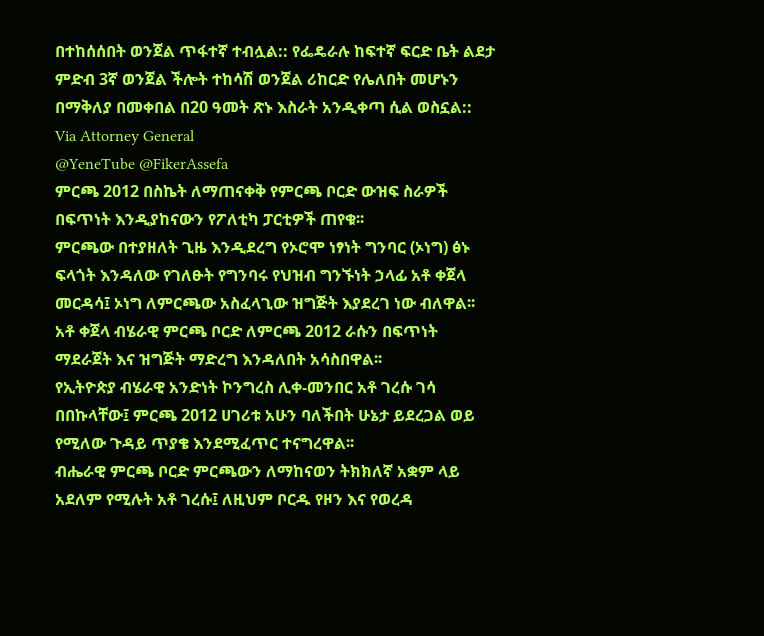በተከሰሰበት ወንጀል ጥፋተኛ ተብሏል:: የፌዴራሉ ከፍተኛ ፍርድ ቤት ልደታ ምድብ 3ኛ ወንጀል ችሎት ተከሳሽ ወንጀል ሪከርድ የሌለበት መሆኑን በማቅለያ በመቀበል በ20 ዓመት ጽኑ እስራት አንዲቀጣ ሲል ወስኗል::
Via Attorney General
@YeneTube @FikerAssefa
ምርጫ 2012 በስኬት ለማጠናቀቅ የምርጫ ቦርድ ውዝፍ ስራዎች በፍጥነት እንዲያከናውን የፖለቲካ ፓርቲዎች ጠየቁ፡፡
ምርጫው በተያዘለት ጊዜ እንዲደረግ የኦሮሞ ነፃነት ግንባር (ኦነግ) ፅኑ ፍላጎት እንዳለው የገለፁት የግንባሩ የህዝብ ግንኙነት ኃላፊ አቶ ቀጀላ መርዳሳ፤ ኦነግ ለምርጫው አስፈላጊው ዝግጅት እያደረገ ነው ብለዋል፡፡
አቶ ቀጀላ ብሄራዊ ምርጫ ቦርድ ለምርጫ 2012 ራሱን በፍጥነት ማደራጀት እና ዝግጅት ማድረግ እንዳለበት አሳስበዋል፡፡
የኢትዮጵያ ብሄራዊ አንድነት ኮንግረስ ሊቀ-መንበር አቶ ገረሱ ገሳ በበኩላቸው፤ ምርጫ 2012 ሀገሪቱ አሁን ባለችበት ሁኔታ ይደረጋል ወይ የሚለው ጉዳይ ጥያቄ እንደሚፈጥር ተናግረዋል፡፡
ብሔራዊ ምርጫ ቦርድ ምርጫውን ለማከናወን ትክክለኛ አቋም ላይ አደለም የሚሉት አቶ ገረሱ፤ ለዚህም ቦርዱ የዞን እና የወረዳ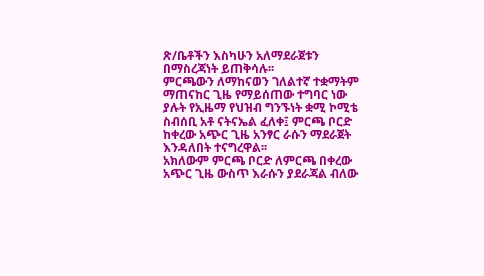ጽ/ቤቶችን እስካሁን አለማደራጀቱን በማስረጃነት ይጠቅሳሉ፡፡
ምርጫውን ለማከናወን ገለልተኛ ተቋማትም ማጠናከር ጊዜ የማይሰጠው ተግባር ነው ያሉት የኢዜማ የህዝብ ግንኙነት ቋሚ ኮሚቴ ስብሰቢ አቶ ናትናኤል ፈለቀ፤ ምርጫ ቦርድ ከቀረው አጭር ጊዜ አንፃር ራሱን ማደራጀት እንዳለበት ተናግረዋል፡፡
አክለውም ምርጫ ቦርድ ለምርጫ በቀረው አጭር ጊዜ ውስጥ እራሱን ያደራጃል ብለው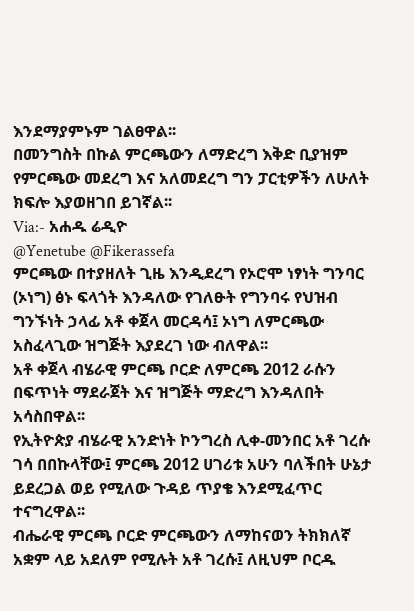እንደማያምኑም ገልፀዋል፡፡
በመንግስት በኩል ምርጫውን ለማድረግ እቅድ ቢያዝም የምርጫው መደረግ እና አለመደረግ ግን ፓርቲዎችን ለሁለት ክፍሎ እያወዘገበ ይገኛል፡፡
Via:- አሐዱ ሬዲዮ
@Yenetube @Fikerassefa
ምርጫው በተያዘለት ጊዜ እንዲደረግ የኦሮሞ ነፃነት ግንባር (ኦነግ) ፅኑ ፍላጎት እንዳለው የገለፁት የግንባሩ የህዝብ ግንኙነት ኃላፊ አቶ ቀጀላ መርዳሳ፤ ኦነግ ለምርጫው አስፈላጊው ዝግጅት እያደረገ ነው ብለዋል፡፡
አቶ ቀጀላ ብሄራዊ ምርጫ ቦርድ ለምርጫ 2012 ራሱን በፍጥነት ማደራጀት እና ዝግጅት ማድረግ እንዳለበት አሳስበዋል፡፡
የኢትዮጵያ ብሄራዊ አንድነት ኮንግረስ ሊቀ-መንበር አቶ ገረሱ ገሳ በበኩላቸው፤ ምርጫ 2012 ሀገሪቱ አሁን ባለችበት ሁኔታ ይደረጋል ወይ የሚለው ጉዳይ ጥያቄ እንደሚፈጥር ተናግረዋል፡፡
ብሔራዊ ምርጫ ቦርድ ምርጫውን ለማከናወን ትክክለኛ አቋም ላይ አደለም የሚሉት አቶ ገረሱ፤ ለዚህም ቦርዱ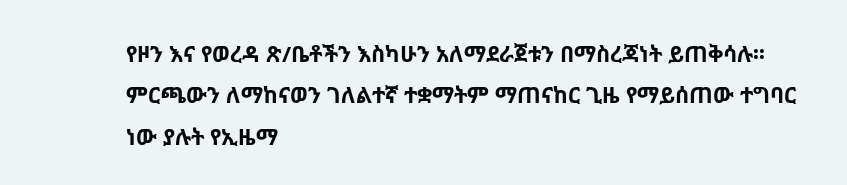የዞን እና የወረዳ ጽ/ቤቶችን እስካሁን አለማደራጀቱን በማስረጃነት ይጠቅሳሉ፡፡
ምርጫውን ለማከናወን ገለልተኛ ተቋማትም ማጠናከር ጊዜ የማይሰጠው ተግባር ነው ያሉት የኢዜማ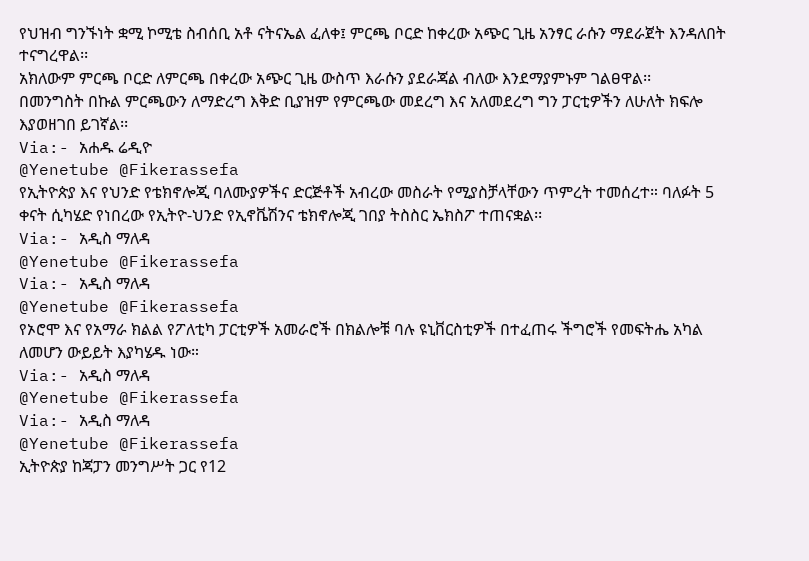የህዝብ ግንኙነት ቋሚ ኮሚቴ ስብሰቢ አቶ ናትናኤል ፈለቀ፤ ምርጫ ቦርድ ከቀረው አጭር ጊዜ አንፃር ራሱን ማደራጀት እንዳለበት ተናግረዋል፡፡
አክለውም ምርጫ ቦርድ ለምርጫ በቀረው አጭር ጊዜ ውስጥ እራሱን ያደራጃል ብለው እንደማያምኑም ገልፀዋል፡፡
በመንግስት በኩል ምርጫውን ለማድረግ እቅድ ቢያዝም የምርጫው መደረግ እና አለመደረግ ግን ፓርቲዎችን ለሁለት ክፍሎ እያወዘገበ ይገኛል፡፡
Via:- አሐዱ ሬዲዮ
@Yenetube @Fikerassefa
የኢትዮጵያ እና የህንድ የቴክኖሎጂ ባለሙያዎችና ድርጅቶች አብረው መስራት የሚያስቻላቸውን ጥምረት ተመሰረተ። ባለፉት 5 ቀናት ሲካሄድ የነበረው የኢትዮ-ህንድ የኢኖቬሽንና ቴክኖሎጂ ገበያ ትስስር ኤክስፖ ተጠናቋል፡፡
Via:- አዲስ ማለዳ
@Yenetube @Fikerassefa
Via:- አዲስ ማለዳ
@Yenetube @Fikerassefa
የኦሮሞ እና የአማራ ክልል የፖለቲካ ፓርቲዎች አመራሮች በክልሎቹ ባሉ ዩኒቨርስቲዎች በተፈጠሩ ችግሮች የመፍትሔ አካል ለመሆን ውይይት እያካሄዱ ነው።
Via:- አዲስ ማለዳ
@Yenetube @Fikerassefa
Via:- አዲስ ማለዳ
@Yenetube @Fikerassefa
ኢትዮጵያ ከጃፓን መንግሥት ጋር የ12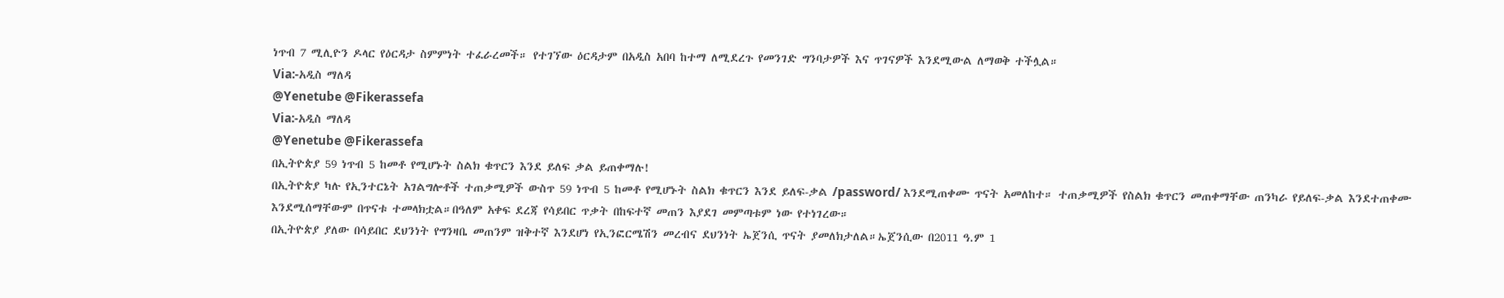ነጥብ 7 ሚሊዮን ዶላር የዕርዳታ ስምምነት ተፈራረመች። የተገኘው ዕርዳታም በአዲስ አበባ ከተማ ለሚደረጉ የመንገድ ግንባታዎች እና ጥገናዎች እንደሚውል ለማወቅ ተችሏል።
Via:-አዲስ ማለዳ
@Yenetube @Fikerassefa
Via:-አዲስ ማለዳ
@Yenetube @Fikerassefa
በኢትዮጵያ 59 ነጥብ 5 ከመቶ የሚሆኑት ስልክ ቁጥርን እንደ ይለፍ ቃል ይጠቀማሉ!
በኢትዮጵያ ካሉ የኢንተርኔት አገልግሎቶች ተጠቃሚዎች ውስጥ 59 ነጥብ 5 ከመቶ የሚሆኑት ስልክ ቁጥርን እንደ ይለፍ-ቃል /password/ እንደሚጠቀሙ ጥናት አመለከተ። ተጠቃሚዎች የስልክ ቁጥርን መጠቀማቸው ጠንካራ የይለፍ-ቃል እንደተጠቀሙ እንደሚሰማቸውም በጥናቱ ተመላክቷል።በዓለም አቀፍ ደረጃ የሳይበር ጥቃት በከፍተኛ መጠን እያደገ መምጣቱም ነው የተነገረው።
በኢትዮጵያ ያለው በሳይበር ደህንነት የግንዛቤ መጠንም ዝቅተኛ እንደሆነ የኢንፎርሜሽን መረብና ደህንነት ኤጀንሲ ጥናት ያመለክታለል።ኤጀንሲው በ2011 ዓ.ም 1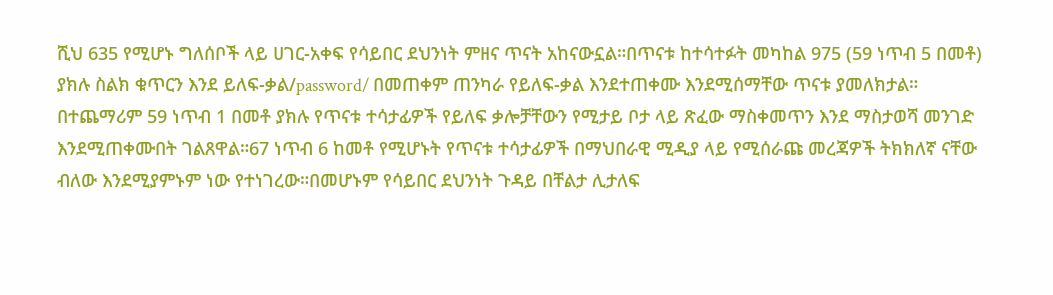ሺህ 635 የሚሆኑ ግለሰቦች ላይ ሀገር-አቀፍ የሳይበር ደህንነት ምዘና ጥናት አከናውኗል።በጥናቱ ከተሳተፉት መካከል 975 (59 ነጥብ 5 በመቶ) ያክሉ ስልክ ቁጥርን እንደ ይለፍ-ቃል/password/ በመጠቀም ጠንካራ የይለፍ-ቃል እንደተጠቀሙ እንደሚሰማቸው ጥናቱ ያመለክታል።
በተጨማሪም 59 ነጥብ 1 በመቶ ያክሉ የጥናቱ ተሳታፊዎች የይለፍ ቃሎቻቸውን የሚታይ ቦታ ላይ ጽፈው ማስቀመጥን እንደ ማስታወሻ መንገድ እንደሚጠቀሙበት ገልጸዋል።67 ነጥብ 6 ከመቶ የሚሆኑት የጥናቱ ተሳታፊዎች በማህበራዊ ሚዲያ ላይ የሚሰራጩ መረጃዎች ትክክለኛ ናቸው ብለው እንደሚያምኑም ነው የተነገረው።በመሆኑም የሳይበር ደህንነት ጉዳይ በቸልታ ሊታለፍ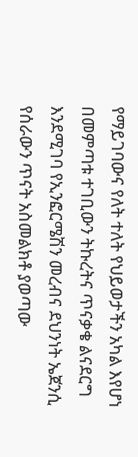የማይገባውና የለት ተለት የህይወታችን አካል እየሆነ በመምጣቱ ተገቢውን ትኩረትና ጥናቃቄ ልናደርግ እንደሚገባ የኢንፎርሜሽን መረብና ደህንነት ኤጀንሲ የሰራውን ጥናት አስመልክቶ ያወጣው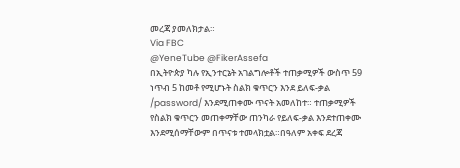መረጃ ያመለክታል።
Via FBC
@YeneTube @FikerAssefa
በኢትዮጵያ ካሉ የኢንተርኔት አገልግሎቶች ተጠቃሚዎች ውስጥ 59 ነጥብ 5 ከመቶ የሚሆኑት ስልክ ቁጥርን እንደ ይለፍ-ቃል /password/ እንደሚጠቀሙ ጥናት አመለከተ። ተጠቃሚዎች የስልክ ቁጥርን መጠቀማቸው ጠንካራ የይለፍ-ቃል እንደተጠቀሙ እንደሚሰማቸውም በጥናቱ ተመላክቷል።በዓለም አቀፍ ደረጃ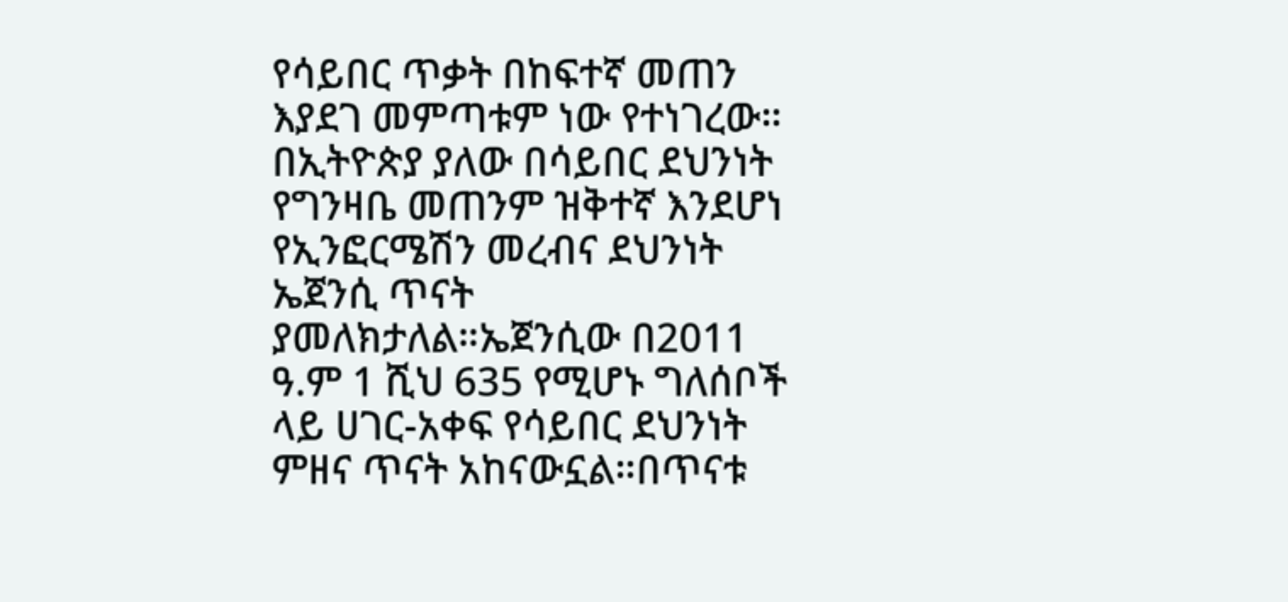የሳይበር ጥቃት በከፍተኛ መጠን እያደገ መምጣቱም ነው የተነገረው።
በኢትዮጵያ ያለው በሳይበር ደህንነት የግንዛቤ መጠንም ዝቅተኛ እንደሆነ የኢንፎርሜሽን መረብና ደህንነት ኤጀንሲ ጥናት ያመለክታለል።ኤጀንሲው በ2011 ዓ.ም 1 ሺህ 635 የሚሆኑ ግለሰቦች ላይ ሀገር-አቀፍ የሳይበር ደህንነት ምዘና ጥናት አከናውኗል።በጥናቱ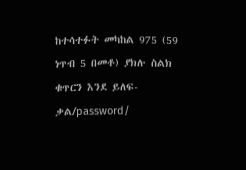ከተሳተፉት መካከል 975 (59 ነጥብ 5 በመቶ) ያክሉ ስልክ ቁጥርን እንደ ይለፍ-ቃል/password/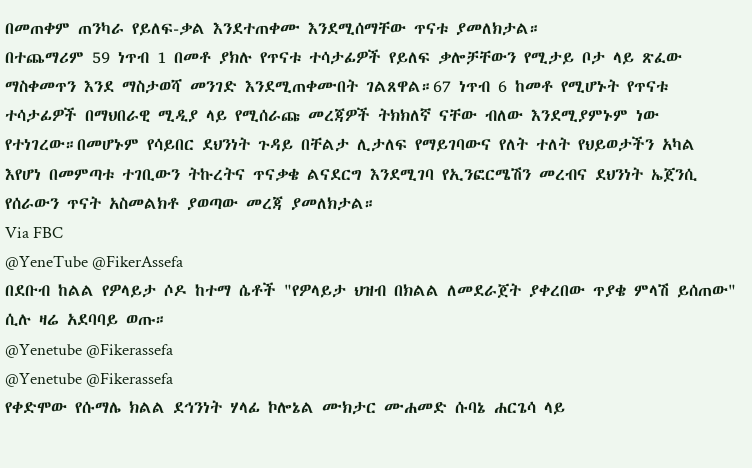በመጠቀም ጠንካራ የይለፍ-ቃል እንደተጠቀሙ እንደሚሰማቸው ጥናቱ ያመለክታል።
በተጨማሪም 59 ነጥብ 1 በመቶ ያክሉ የጥናቱ ተሳታፊዎች የይለፍ ቃሎቻቸውን የሚታይ ቦታ ላይ ጽፈው ማስቀመጥን እንደ ማስታወሻ መንገድ እንደሚጠቀሙበት ገልጸዋል።67 ነጥብ 6 ከመቶ የሚሆኑት የጥናቱ ተሳታፊዎች በማህበራዊ ሚዲያ ላይ የሚሰራጩ መረጃዎች ትክክለኛ ናቸው ብለው እንደሚያምኑም ነው የተነገረው።በመሆኑም የሳይበር ደህንነት ጉዳይ በቸልታ ሊታለፍ የማይገባውና የለት ተለት የህይወታችን አካል እየሆነ በመምጣቱ ተገቢውን ትኩረትና ጥናቃቄ ልናደርግ እንደሚገባ የኢንፎርሜሽን መረብና ደህንነት ኤጀንሲ የሰራውን ጥናት አስመልክቶ ያወጣው መረጃ ያመለክታል።
Via FBC
@YeneTube @FikerAssefa
በደቡብ ከልል የዎላይታ ሶዶ ከተማ ሴቶች "የዎላይታ ህዝብ በክልል ለመደራጀት ያቀረበው ጥያቄ ምላሽ ይሰጠው" ሲሉ ዛሬ አደባባይ ወጡ።
@Yenetube @Fikerassefa
@Yenetube @Fikerassefa
የቀድሞው የሱማሌ ክልል ደኅንነት ሃላፊ ኮሎኔል ሙክታር ሙሐመድ ሱባኔ ሐርጌሳ ላይ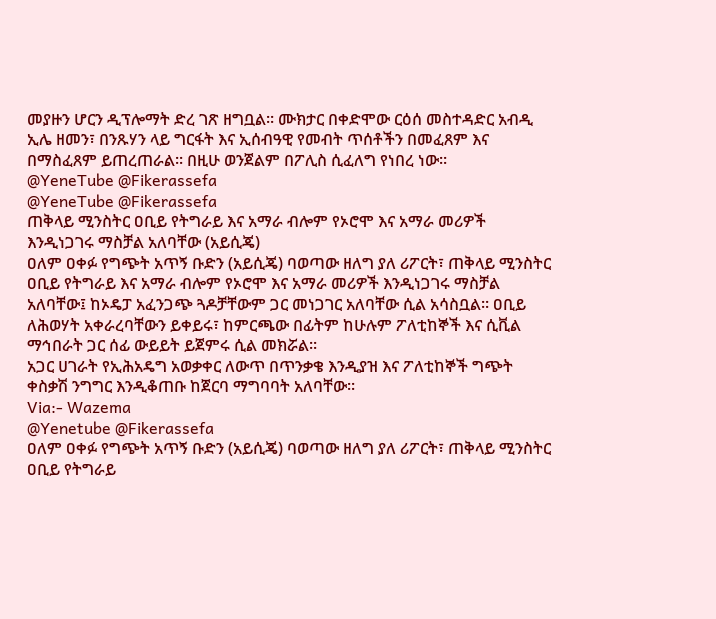መያዙን ሆርን ዲፕሎማት ድረ ገጽ ዘግቧል፡፡ ሙክታር በቀድሞው ርዕሰ መስተዳድር አብዲ ኢሌ ዘመን፣ በንጹሃን ላይ ግርፋት እና ኢሰብዓዊ የመብት ጥሰቶችን በመፈጸም እና በማስፈጸም ይጠረጠራል፡፡ በዚሁ ወንጀልም በፖሊስ ሲፈለግ የነበረ ነው፡፡
@YeneTube @Fikerassefa
@YeneTube @Fikerassefa
ጠቅላይ ሚንስትር ዐቢይ የትግራይ እና አማራ ብሎም የኦሮሞ እና አማራ መሪዎች እንዲነጋገሩ ማስቻል አለባቸው (አይሲጄ)
ዐለም ዐቀፉ የግጭት አጥኝ ቡድን (አይሲጄ) ባወጣው ዘለግ ያለ ሪፖርት፣ ጠቅላይ ሚንስትር ዐቢይ የትግራይ እና አማራ ብሎም የኦሮሞ እና አማራ መሪዎች እንዲነጋገሩ ማስቻል አለባቸው፤ ከኦዴፓ አፈንጋጭ ጓዶቻቸውም ጋር መነጋገር አለባቸው ሲል አሳስቧል፡፡ ዐቢይ ለሕወሃት አቀራረባቸውን ይቀይሩ፣ ከምርጫው በፊትም ከሁሉም ፖለቲከኞች እና ሲቪል ማኅበራት ጋር ሰፊ ውይይት ይጀምሩ ሲል መክሯል፡፡
አጋር ሀገራት የኢሕአዴግ አወቃቀር ለውጥ በጥንቃቄ እንዲያዝ እና ፖለቲከኞች ግጭት ቀስቃሽ ንግግር እንዲቆጠቡ ከጀርባ ማግባባት አለባቸው፡፡
Via:- Wazema
@Yenetube @Fikerassefa
ዐለም ዐቀፉ የግጭት አጥኝ ቡድን (አይሲጄ) ባወጣው ዘለግ ያለ ሪፖርት፣ ጠቅላይ ሚንስትር ዐቢይ የትግራይ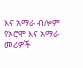እና አማራ ብሎም የኦሮሞ እና አማራ መሪዎች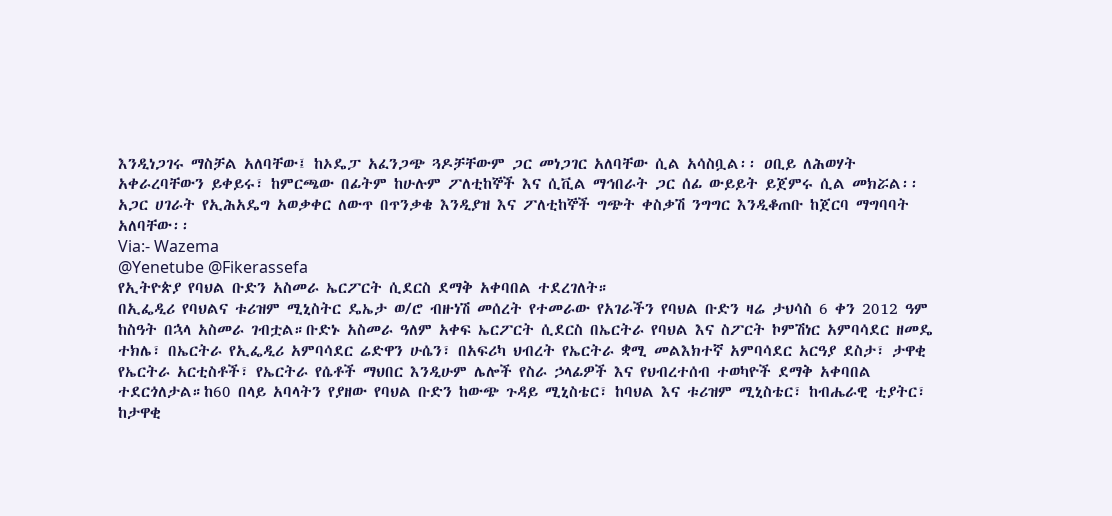እንዲነጋገሩ ማስቻል አለባቸው፤ ከኦዴፓ አፈንጋጭ ጓዶቻቸውም ጋር መነጋገር አለባቸው ሲል አሳስቧል፡፡ ዐቢይ ለሕወሃት አቀራረባቸውን ይቀይሩ፣ ከምርጫው በፊትም ከሁሉም ፖለቲከኞች እና ሲቪል ማኅበራት ጋር ሰፊ ውይይት ይጀምሩ ሲል መክሯል፡፡
አጋር ሀገራት የኢሕአዴግ አወቃቀር ለውጥ በጥንቃቄ እንዲያዝ እና ፖለቲከኞች ግጭት ቀስቃሽ ንግግር እንዲቆጠቡ ከጀርባ ማግባባት አለባቸው፡፡
Via:- Wazema
@Yenetube @Fikerassefa
የኢትዮጵያ የባህል ቡድን አስመራ ኤርፖርት ሲደርስ ደማቅ አቀባበል ተደረገለት።
በኢፌዲሪ የባህልና ቱሪዝም ሚኒስትር ዴኤታ ወ/ሮ ብዙነሽ መሰረት የተመራው የአገራችን የባህል ቡድን ዛሬ ታህሳስ 6 ቀን 2012 ዓም ከስዓት በኋላ አስመራ ገብቷል።ቡድኑ አስመራ ዓለም አቀፍ ኤርፖርት ሲደርስ በኤርትራ የባህል እና ስፖርት ኮምሽነር አምባሳደር ዘመዴ ተክሌ፣ በኤርትራ የኢፌዲሪ አምባሳደር ሬድዋን ሁሴን፣ በአፍሪካ ህብረት የኤርትራ ቋሚ መልእክተኛ አምባሳደር አርዓያ ደስታ፣ ታዋቂ የኤርትራ አርቲስቶች፣ የኤርትራ የሴቶች ማህበር እንዲሁም ሌሎች የስራ ኃላፊዎች እና የህብረተሰብ ተወካዮች ደማቅ አቀባበል ተደርጎለታል።ከ60 በላይ አባላትን የያዘው የባህል ቡድን ከውጭ ጉዳይ ሚኒስቴር፣ ከባህል እና ቱሪዝም ሚኒስቴር፣ ከብሔራዊ ቲያትር፣ ከታዋቂ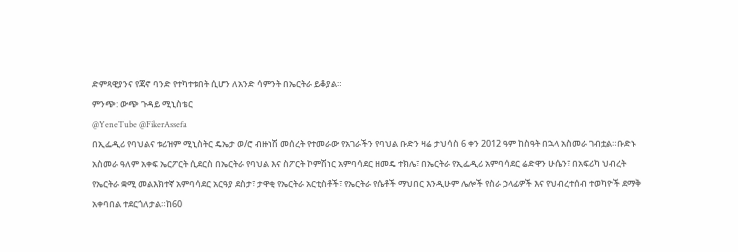ድምጻዊያንና የጃኖ ባንድ የተካተቱበት ሲሆን ለአንድ ሳምንት በኤርትራ ይቆያል።
ምንጭ: ውጭ ጉዳይ ሚኒስቴር
@YeneTube @FikerAssefa
በኢፌዲሪ የባህልና ቱሪዝም ሚኒስትር ዴኤታ ወ/ሮ ብዙነሽ መሰረት የተመራው የአገራችን የባህል ቡድን ዛሬ ታህሳስ 6 ቀን 2012 ዓም ከስዓት በኋላ አስመራ ገብቷል።ቡድኑ አስመራ ዓለም አቀፍ ኤርፖርት ሲደርስ በኤርትራ የባህል እና ስፖርት ኮምሽነር አምባሳደር ዘመዴ ተክሌ፣ በኤርትራ የኢፌዲሪ አምባሳደር ሬድዋን ሁሴን፣ በአፍሪካ ህብረት የኤርትራ ቋሚ መልእክተኛ አምባሳደር አርዓያ ደስታ፣ ታዋቂ የኤርትራ አርቲስቶች፣ የኤርትራ የሴቶች ማህበር እንዲሁም ሌሎች የስራ ኃላፊዎች እና የህብረተሰብ ተወካዮች ደማቅ አቀባበል ተደርጎለታል።ከ60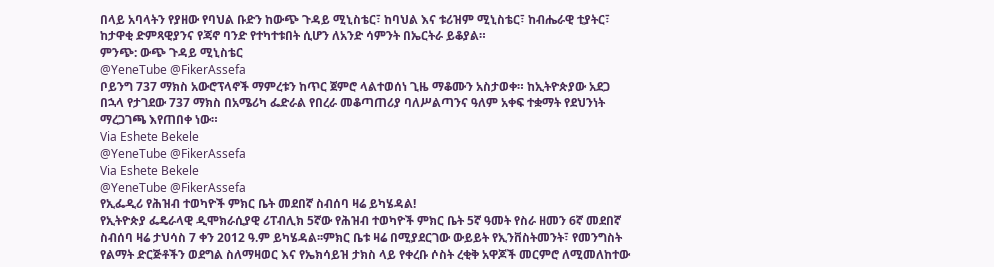በላይ አባላትን የያዘው የባህል ቡድን ከውጭ ጉዳይ ሚኒስቴር፣ ከባህል እና ቱሪዝም ሚኒስቴር፣ ከብሔራዊ ቲያትር፣ ከታዋቂ ድምጻዊያንና የጃኖ ባንድ የተካተቱበት ሲሆን ለአንድ ሳምንት በኤርትራ ይቆያል።
ምንጭ: ውጭ ጉዳይ ሚኒስቴር
@YeneTube @FikerAssefa
ቦይንግ 737 ማክስ አውሮፕላኖች ማምረቱን ከጥር ጀምሮ ላልተወሰነ ጊዜ ማቆሙን አስታወቀ። ከኢትዮጵያው አደጋ በኋላ የታገደው 737 ማክስ በአሜሪካ ፌድራል የበረራ መቆጣጠሪያ ባለሥልጣንና ዓለም አቀፍ ተቋማት የደህንነት ማረጋገጫ እየጠበቀ ነው።
Via Eshete Bekele
@YeneTube @FikerAssefa
Via Eshete Bekele
@YeneTube @FikerAssefa
የኢፌዲሪ የሕዝብ ተወካዮች ምክር ቤት መደበኛ ስብሰባ ዛሬ ይካሄዳል!
የኢትዮጵያ ፌዴራላዊ ዲሞክራሲያዊ ሪፐብሊክ 5ኛው የሕዝብ ተወካዮች ምክር ቤት 5ኛ ዓመት የስራ ዘመን 6ኛ መደበኛ ስብሰባ ዛሬ ታህሳስ 7 ቀን 2012 ዓ.ም ይካሄዳል፡፡ምክር ቤቱ ዛሬ በሚያደርገው ውይይት የኢንቨስትመንት፣ የመንግስት የልማት ድርጅቶችን ወደግል ስለማዛወር እና የኤክሳይዝ ታክስ ላይ የቀረቡ ሶስት ረቂቅ አዋጆች መርምሮ ለሚመለከተው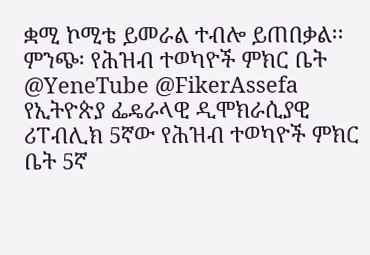ቋሚ ኮሚቴ ይመራል ተብሎ ይጠበቃል፡፡
ምንጭ፡ የሕዝብ ተወካዮች ምክር ቤት
@YeneTube @FikerAssefa
የኢትዮጵያ ፌዴራላዊ ዲሞክራሲያዊ ሪፐብሊክ 5ኛው የሕዝብ ተወካዮች ምክር ቤት 5ኛ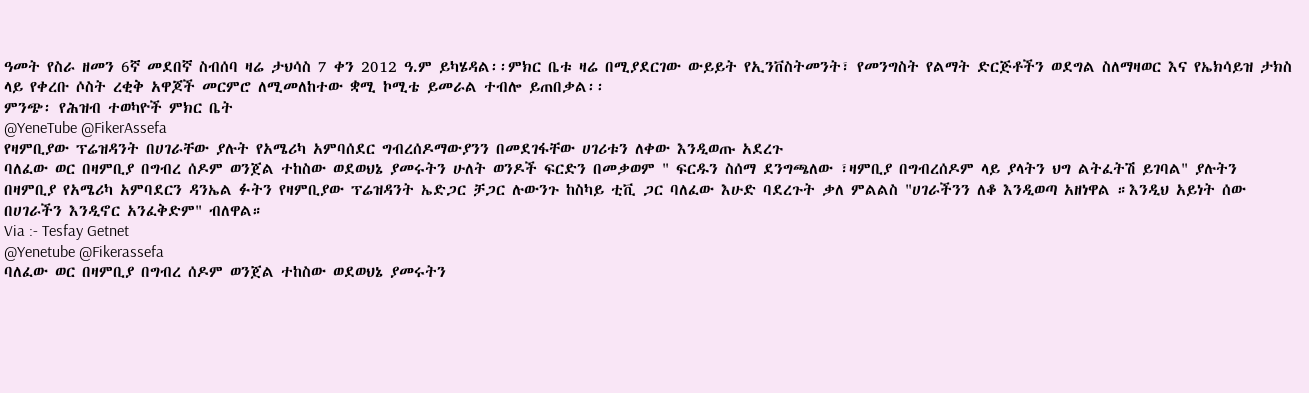ዓመት የስራ ዘመን 6ኛ መደበኛ ስብሰባ ዛሬ ታህሳስ 7 ቀን 2012 ዓ.ም ይካሄዳል፡፡ምክር ቤቱ ዛሬ በሚያደርገው ውይይት የኢንቨስትመንት፣ የመንግስት የልማት ድርጅቶችን ወደግል ስለማዛወር እና የኤክሳይዝ ታክስ ላይ የቀረቡ ሶስት ረቂቅ አዋጆች መርምሮ ለሚመለከተው ቋሚ ኮሚቴ ይመራል ተብሎ ይጠበቃል፡፡
ምንጭ፡ የሕዝብ ተወካዮች ምክር ቤት
@YeneTube @FikerAssefa
የዛምቢያው ፕሬዝዳንት በሀገራቸው ያሉት የአሜሪካ አምባሰደር ግብረሰዶማውያንን በመደገፋቸው ሀገሪቱን ለቀው እንዲወጡ አደረጉ
ባለፈው ወር በዛምቢያ በግብረ ሰዶም ወንጀል ተከስው ወደወህኔ ያመሩትን ሁለት ወንዶች ፍርድን በመቃወም " ፍርዱን ስሰማ ደንግጫለው ፣ዛምቢያ በግብረሰዶም ላይ ያላትን ህግ ልትፈትሽ ይገባል" ያሉትን በዛምቢያ የአሜሪካ አምባደርን ዳንኤል ፉትን የዛምቢያው ፕሬዝዳንት ኤድጋር ቻጋር ሉውንጉ ከስካይ ቲቪ ጋር ባለፈው እሁድ ባደረጉት ቃለ ምልልስ "ሀገራችንን ለቆ እንዲወጣ አዘነዋል ።እንዲህ አይነት ሰው በሀገራችን እንዲኖር አንፈቅድም" ብለዋል።
Via :- Tesfay Getnet
@Yenetube @Fikerassefa
ባለፈው ወር በዛምቢያ በግብረ ሰዶም ወንጀል ተከስው ወደወህኔ ያመሩትን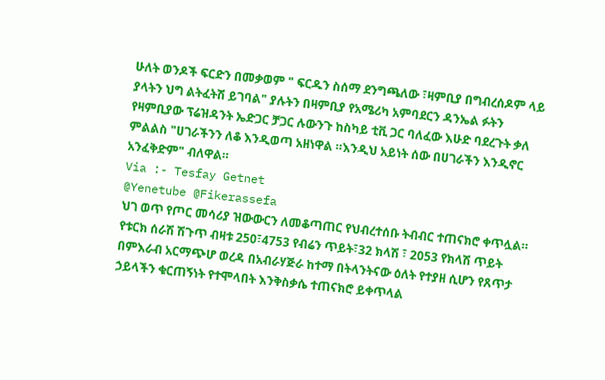ሁለት ወንዶች ፍርድን በመቃወም " ፍርዱን ስሰማ ደንግጫለው ፣ዛምቢያ በግብረሰዶም ላይ ያላትን ህግ ልትፈትሽ ይገባል" ያሉትን በዛምቢያ የአሜሪካ አምባደርን ዳንኤል ፉትን የዛምቢያው ፕሬዝዳንት ኤድጋር ቻጋር ሉውንጉ ከስካይ ቲቪ ጋር ባለፈው እሁድ ባደረጉት ቃለ ምልልስ "ሀገራችንን ለቆ እንዲወጣ አዘነዋል ።እንዲህ አይነት ሰው በሀገራችን እንዲኖር አንፈቅድም" ብለዋል።
Via :- Tesfay Getnet
@Yenetube @Fikerassefa
ህገ ወጥ የጦር መሳሪያ ዝውውርን ለመቆጣጠር የህብረተሰቡ ትብብር ተጠናክሮ ቀጥሏል።
የቱርክ ሰራሽ ሽጉጥ ብዛቱ 250፣4753 የብሬን ጥይት፣32 ክላሽ ፣ 2053 የክላሽ ጥይት በምእራብ አርማጭሆ ወረዳ በአብራሃጅራ ከተማ በትላንትናው ዕለት የተያዘ ሲሆን የጸጥታ ኃይላችን ቁርጠኝነት የተሞላበት እንቅስቃሴ ተጠናክሮ ይቀጥላል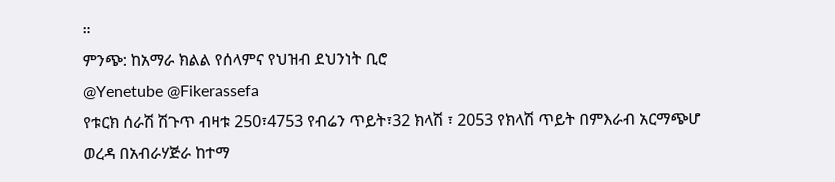።
ምንጭ: ከአማራ ክልል የሰላምና የህዝብ ደህንነት ቢሮ
@Yenetube @Fikerassefa
የቱርክ ሰራሽ ሽጉጥ ብዛቱ 250፣4753 የብሬን ጥይት፣32 ክላሽ ፣ 2053 የክላሽ ጥይት በምእራብ አርማጭሆ ወረዳ በአብራሃጅራ ከተማ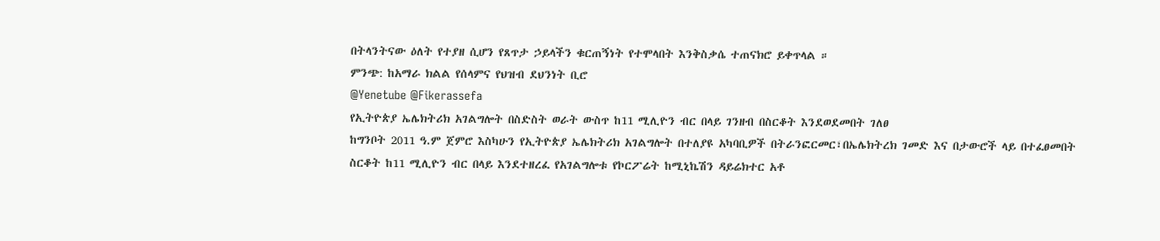በትላንትናው ዕለት የተያዘ ሲሆን የጸጥታ ኃይላችን ቁርጠኝነት የተሞላበት እንቅስቃሴ ተጠናክሮ ይቀጥላል ።
ምንጭ: ከአማራ ክልል የሰላምና የህዝብ ደህንነት ቢሮ
@Yenetube @Fikerassefa
የኢትዮጵያ ኤሌክትሪክ አገልግሎት በስድስት ወራት ውስጥ ከ11 ሚሊዮን ብር በላይ ገንዘብ በስርቆት እንደወደመበት ገለፀ
ከግንቦት 2011 ዓ.ም ጀምሮ እስካሁን የኢትዮጵያ ኤሌክትሪክ አገልግሎት በተለያዩ አካባቢዎች በትራንፎርመር፣በኤሌክትረክ ገመድ እና በታውሮች ላይ በተፈፀመበት ስርቆት ከ11 ሚሊዮን ብር በላይ እንደተዘረፈ የአገልግሎቱ የኮርፖሬት ከሚኒኬሽን ዳይሬክተር አቶ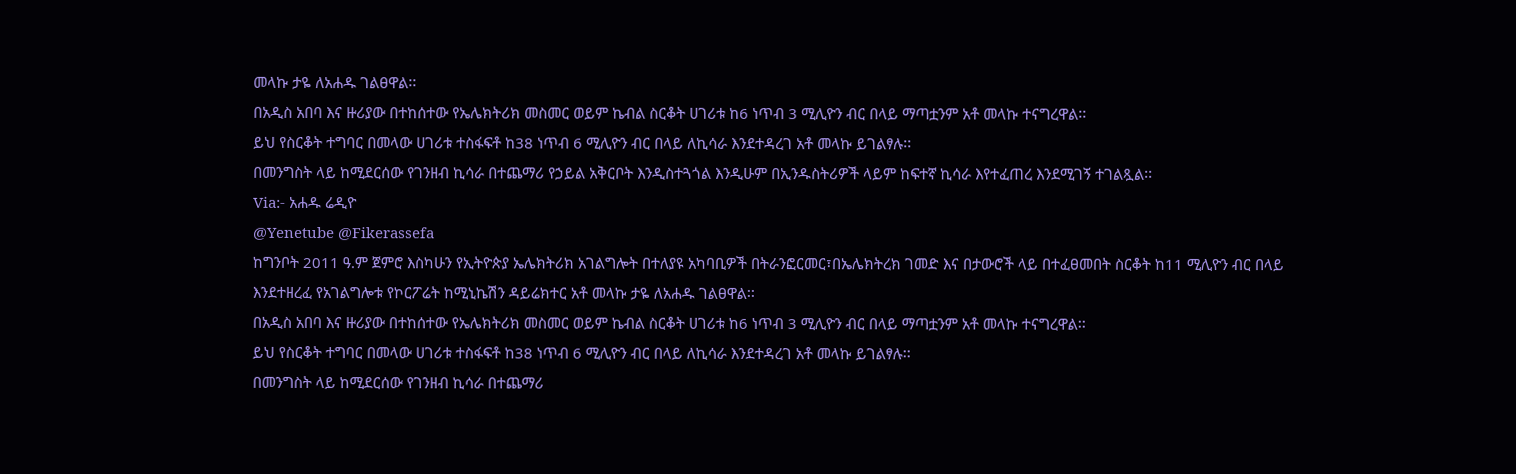መላኩ ታዬ ለአሐዱ ገልፀዋል፡፡
በአዲስ አበባ እና ዙሪያው በተከሰተው የኤሌክትሪክ መስመር ወይም ኬብል ስርቆት ሀገሪቱ ከ6 ነጥብ 3 ሚሊዮን ብር በላይ ማጣቷንም አቶ መላኩ ተናግረዋል፡፡
ይህ የስርቆት ተግባር በመላው ሀገሪቱ ተስፋፍቶ ከ38 ነጥብ 6 ሚሊዮን ብር በላይ ለኪሳራ እንደተዳረገ አቶ መላኩ ይገልፃሉ፡፡
በመንግስት ላይ ከሚደርሰው የገንዘብ ኪሳራ በተጨማሪ የኃይል አቅርቦት እንዲስተጓጎል እንዲሁም በኢንዱስትሪዎች ላይም ከፍተኛ ኪሳራ እየተፈጠረ እንደሚገኝ ተገልጿል፡፡
Via:- አሐዱ ሬዲዮ
@Yenetube @Fikerassefa
ከግንቦት 2011 ዓ.ም ጀምሮ እስካሁን የኢትዮጵያ ኤሌክትሪክ አገልግሎት በተለያዩ አካባቢዎች በትራንፎርመር፣በኤሌክትረክ ገመድ እና በታውሮች ላይ በተፈፀመበት ስርቆት ከ11 ሚሊዮን ብር በላይ እንደተዘረፈ የአገልግሎቱ የኮርፖሬት ከሚኒኬሽን ዳይሬክተር አቶ መላኩ ታዬ ለአሐዱ ገልፀዋል፡፡
በአዲስ አበባ እና ዙሪያው በተከሰተው የኤሌክትሪክ መስመር ወይም ኬብል ስርቆት ሀገሪቱ ከ6 ነጥብ 3 ሚሊዮን ብር በላይ ማጣቷንም አቶ መላኩ ተናግረዋል፡፡
ይህ የስርቆት ተግባር በመላው ሀገሪቱ ተስፋፍቶ ከ38 ነጥብ 6 ሚሊዮን ብር በላይ ለኪሳራ እንደተዳረገ አቶ መላኩ ይገልፃሉ፡፡
በመንግስት ላይ ከሚደርሰው የገንዘብ ኪሳራ በተጨማሪ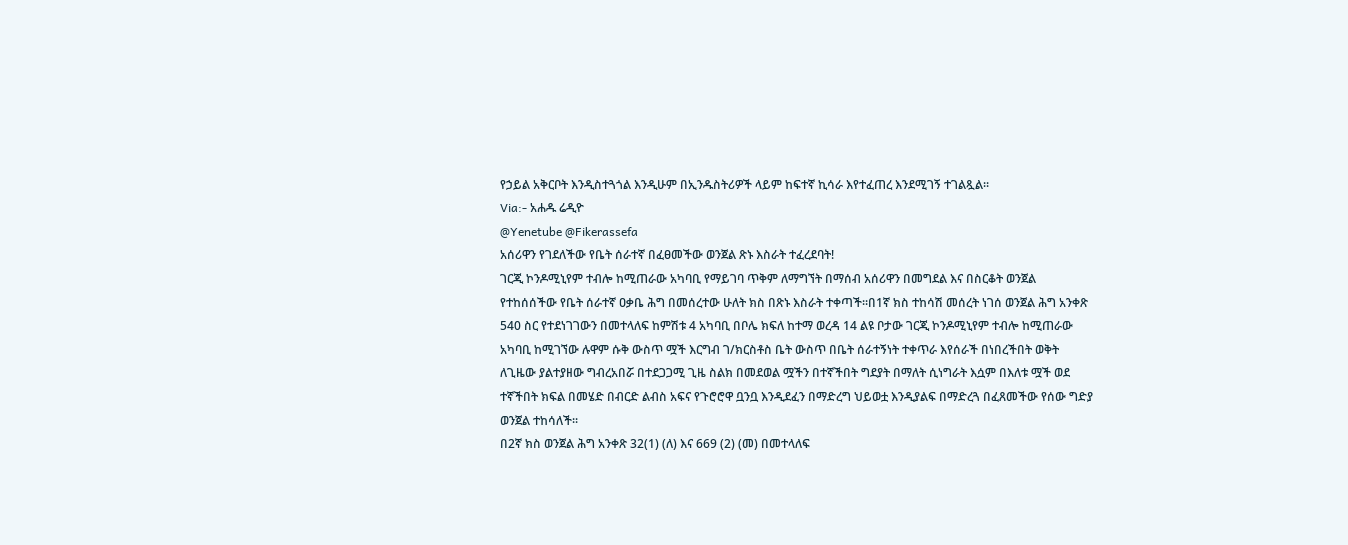የኃይል አቅርቦት እንዲስተጓጎል እንዲሁም በኢንዱስትሪዎች ላይም ከፍተኛ ኪሳራ እየተፈጠረ እንደሚገኝ ተገልጿል፡፡
Via:- አሐዱ ሬዲዮ
@Yenetube @Fikerassefa
አሰሪዋን የገደለችው የቤት ሰራተኛ በፈፀመችው ወንጀል ጽኑ እስራት ተፈረደባት!
ገርጂ ኮንዶሚኒየም ተብሎ ከሚጠራው አካባቢ የማይገባ ጥቅም ለማግኘት በማሰብ አሰሪዋን በመግደል እና በስርቆት ወንጀል የተከሰሰችው የቤት ሰራተኛ ዐቃቤ ሕግ በመሰረተው ሁለት ክስ በጽኑ እስራት ተቀጣች፡፡በ1ኛ ክስ ተከሳሽ መሰረት ነገሰ ወንጀል ሕግ አንቀጽ 540 ስር የተደነገገውን በመተላለፍ ከምሽቱ 4 አካባቢ በቦሌ ክፍለ ከተማ ወረዳ 14 ልዩ ቦታው ገርጂ ኮንዶሚኒየም ተብሎ ከሚጠራው አካባቢ ከሚገኘው ሉዋም ሱቅ ውስጥ ሟች እርግብ ገ/ክርስቶስ ቤት ውስጥ በቤት ሰራተኝነት ተቀጥራ እየሰራች በነበረችበት ወቅት ለጊዜው ያልተያዘው ግብረአበሯ በተደጋጋሚ ጊዜ ስልክ በመደወል ሟችን በተኛችበት ግደያት በማለት ሲነግራት እሷም በእለቱ ሟች ወደ ተኛችበት ክፍል በመሄድ በብርድ ልብስ አፍና የጉሮሮዋ ቧንቧ እንዲደፈን በማድረግ ህይወቷ እንዲያልፍ በማድረጓ በፈጸመችው የሰው ግድያ ወንጀል ተከሳለች፡፡
በ2ኛ ክስ ወንጀል ሕግ አንቀጽ 32(1) (ለ) እና 669 (2) (መ) በመተላለፍ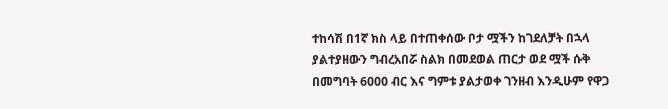ተከሳሽ በ1ኛ ክስ ላይ በተጠቀሰው ቦታ ሟችን ከገደለቻት በኋላ ያልተያዘውን ግብረአበሯ ስልክ በመደወል ጠርታ ወደ ሟች ሱቅ በመግባት 6000 ብር እና ግምቱ ያልታወቀ ገንዘብ እንዲሁም የዋጋ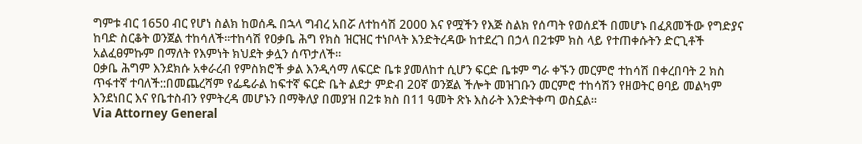ግምቱ ብር 1650 ብር የሆነ ስልክ ከወሰዱ በኋላ ግብረ አበሯ ለተከሳሽ 2000 እና የሟችን የእጅ ስልክ የሰጣት የወሰደች በመሆኑ በፈጸመችው የግድያና ከባድ ስርቆት ወንጀል ተከሳለች፡፡ተከሳሽ የዐቃቤ ሕግ የክስ ዝርዝር ተነቦላት እንድትረዳው ከተደረገ በኃላ በ2ቱም ክስ ላይ የተጠቀሱትን ድርጊቶች አልፈፀምኩም በማለት የእምነት ክህደት ቃሏን ሰጥታለች፡፡
ዐቃቤ ሕግም እንደክሱ አቀራረብ የምስክሮች ቃል እንዲሳማ ለፍርድ ቤቱ ያመለከተ ሲሆን ፍርድ ቤቱም ግራ ቀኙን መርምሮ ተከሳሽ በቀረበባት 2 ክስ ጥፋተኛ ተባለች::በመጨረሻም የፌዴራል ከፍተኛ ፍርድ ቤት ልደታ ምድብ 20ኛ ወንጀል ችሎት መዝገቡን መርምሮ ተከሳሽን የዘወትር ፀባይ መልካም እንደነበር እና የቤተስብን የምትረዳ መሆኑን በማቅለያ በመያዝ በ2ቱ ክስ በ11 ዓመት ጽኑ እስራት እንድትቀጣ ወስኗል፡፡
Via Attorney General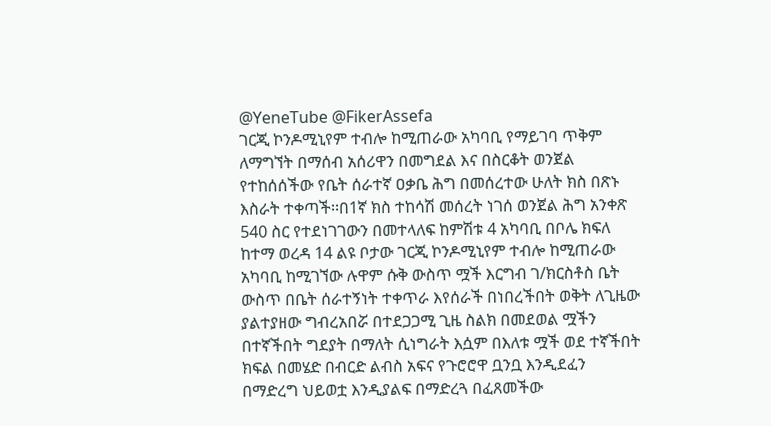@YeneTube @FikerAssefa
ገርጂ ኮንዶሚኒየም ተብሎ ከሚጠራው አካባቢ የማይገባ ጥቅም ለማግኘት በማሰብ አሰሪዋን በመግደል እና በስርቆት ወንጀል የተከሰሰችው የቤት ሰራተኛ ዐቃቤ ሕግ በመሰረተው ሁለት ክስ በጽኑ እስራት ተቀጣች፡፡በ1ኛ ክስ ተከሳሽ መሰረት ነገሰ ወንጀል ሕግ አንቀጽ 540 ስር የተደነገገውን በመተላለፍ ከምሽቱ 4 አካባቢ በቦሌ ክፍለ ከተማ ወረዳ 14 ልዩ ቦታው ገርጂ ኮንዶሚኒየም ተብሎ ከሚጠራው አካባቢ ከሚገኘው ሉዋም ሱቅ ውስጥ ሟች እርግብ ገ/ክርስቶስ ቤት ውስጥ በቤት ሰራተኝነት ተቀጥራ እየሰራች በነበረችበት ወቅት ለጊዜው ያልተያዘው ግብረአበሯ በተደጋጋሚ ጊዜ ስልክ በመደወል ሟችን በተኛችበት ግደያት በማለት ሲነግራት እሷም በእለቱ ሟች ወደ ተኛችበት ክፍል በመሄድ በብርድ ልብስ አፍና የጉሮሮዋ ቧንቧ እንዲደፈን በማድረግ ህይወቷ እንዲያልፍ በማድረጓ በፈጸመችው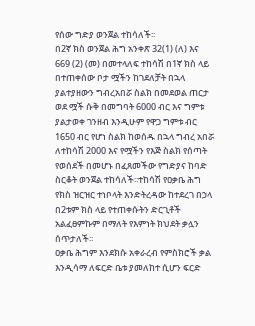የሰው ግድያ ወንጀል ተከሳለች፡፡
በ2ኛ ክስ ወንጀል ሕግ አንቀጽ 32(1) (ለ) እና 669 (2) (መ) በመተላለፍ ተከሳሽ በ1ኛ ክስ ላይ በተጠቀሰው ቦታ ሟችን ከገደለቻት በኋላ ያልተያዘውን ግብረአበሯ ስልክ በመደወል ጠርታ ወደ ሟች ሱቅ በመግባት 6000 ብር እና ግምቱ ያልታወቀ ገንዘብ እንዲሁም የዋጋ ግምቱ ብር 1650 ብር የሆነ ስልክ ከወሰዱ በኋላ ግብረ አበሯ ለተከሳሽ 2000 እና የሟችን የእጅ ስልክ የሰጣት የወሰደች በመሆኑ በፈጸመችው የግድያና ከባድ ስርቆት ወንጀል ተከሳለች፡፡ተከሳሽ የዐቃቤ ሕግ የክስ ዝርዝር ተነቦላት እንድትረዳው ከተደረገ በኃላ በ2ቱም ክስ ላይ የተጠቀሱትን ድርጊቶች አልፈፀምኩም በማለት የእምነት ክህደት ቃሏን ሰጥታለች፡፡
ዐቃቤ ሕግም እንደክሱ አቀራረብ የምስክሮች ቃል እንዲሳማ ለፍርድ ቤቱ ያመለከተ ሲሆን ፍርድ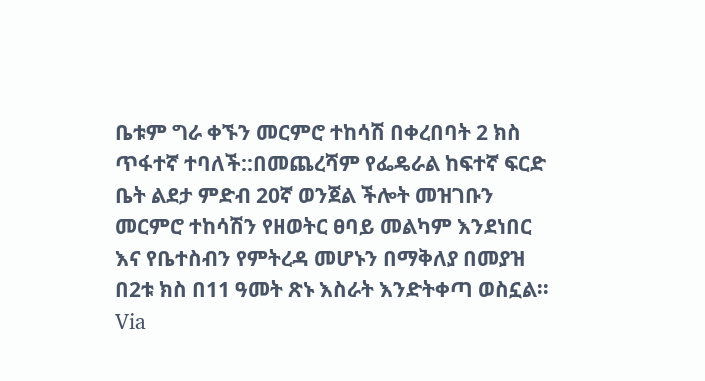ቤቱም ግራ ቀኙን መርምሮ ተከሳሽ በቀረበባት 2 ክስ ጥፋተኛ ተባለች::በመጨረሻም የፌዴራል ከፍተኛ ፍርድ ቤት ልደታ ምድብ 20ኛ ወንጀል ችሎት መዝገቡን መርምሮ ተከሳሽን የዘወትር ፀባይ መልካም እንደነበር እና የቤተስብን የምትረዳ መሆኑን በማቅለያ በመያዝ በ2ቱ ክስ በ11 ዓመት ጽኑ እስራት እንድትቀጣ ወስኗል፡፡
Via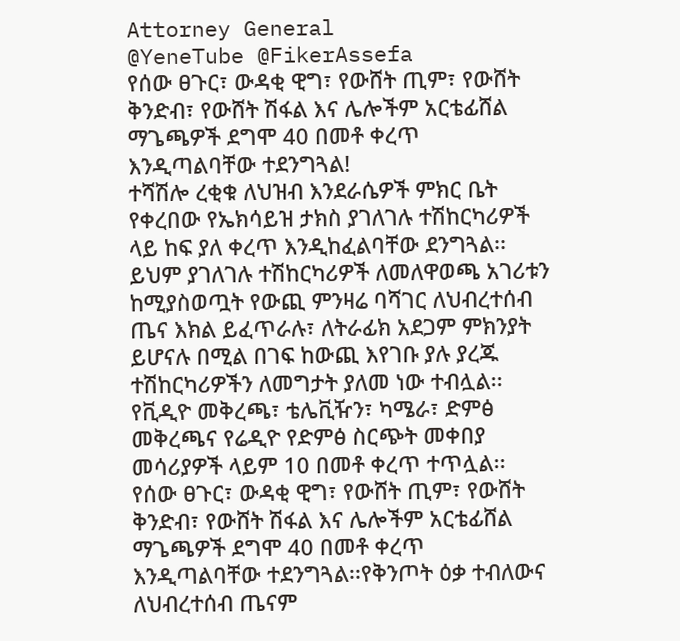Attorney General
@YeneTube @FikerAssefa
የሰው ፀጉር፣ ውዳቂ ዊግ፣ የውሸት ጢም፣ የውሸት ቅንድብ፣ የውሸት ሽፋል እና ሌሎችም አርቴፊሸል ማጌጫዎች ደግሞ 40 በመቶ ቀረጥ እንዲጣልባቸው ተደንግጓል!
ተሻሽሎ ረቂቁ ለህዝብ እንደራሴዎች ምክር ቤት የቀረበው የኤክሳይዝ ታክስ ያገለገሉ ተሽከርካሪዎች ላይ ከፍ ያለ ቀረጥ እንዲከፈልባቸው ደንግጓል፡፡
ይህም ያገለገሉ ተሽከርካሪዎች ለመለዋወጫ አገሪቱን ከሚያስወጧት የውጪ ምንዛሬ ባሻገር ለህብረተሰብ ጤና እክል ይፈጥራሉ፣ ለትራፊክ አደጋም ምክንያት ይሆናሉ በሚል በገፍ ከውጪ እየገቡ ያሉ ያረጁ ተሽከርካሪዎችን ለመግታት ያለመ ነው ተብሏል፡፡የቪዲዮ መቅረጫ፣ ቴሌቪዥን፣ ካሜራ፣ ድምፅ መቅረጫና የሬዲዮ የድምፅ ስርጭት መቀበያ መሳሪያዎች ላይም 10 በመቶ ቀረጥ ተጥሏል፡፡
የሰው ፀጉር፣ ውዳቂ ዊግ፣ የውሸት ጢም፣ የውሸት ቅንድብ፣ የውሸት ሽፋል እና ሌሎችም አርቴፊሸል ማጌጫዎች ደግሞ 40 በመቶ ቀረጥ እንዲጣልባቸው ተደንግጓል፡፡የቅንጦት ዕቃ ተብለውና ለህብረተሰብ ጤናም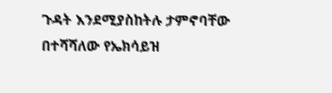ጉዳት እንደሚያስከትሉ ታምኖባቸው በተሻሻለው የኤክሳይዝ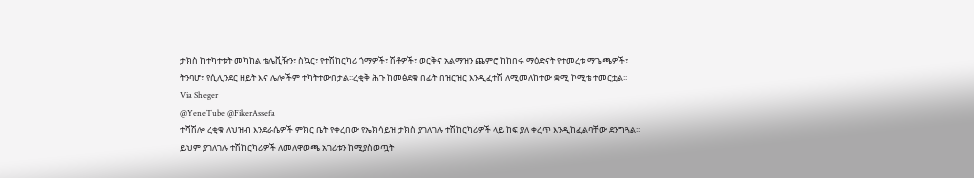ታክስ ከተካተቱት መካከል ቴሌቪዥን፣ ስኳር፣ የተሽከርካሪ ጎማዎች፣ ሽቶዎች፣ ወርቅና አልማዝን ጨምሮ ከከበሩ ማዕድናት የተመረቱ ማጌጫዎች፣ ትንባሆ፣ የሲሊንደር ዘይት እና ሌሎችም ተካትተውበታል፡፡ረቂቅ ሕጉ ከመፅደቁ በፊት በዝርዝር እንዲፈተሽ ለሚመለከተው ቋሚ ኮሚቴ ተመርቷል፡፡
Via Sheger
@YeneTube @FikerAssefa
ተሻሽሎ ረቂቁ ለህዝብ እንደራሴዎች ምክር ቤት የቀረበው የኤክሳይዝ ታክስ ያገለገሉ ተሽከርካሪዎች ላይ ከፍ ያለ ቀረጥ እንዲከፈልባቸው ደንግጓል፡፡
ይህም ያገለገሉ ተሽከርካሪዎች ለመለዋወጫ አገሪቱን ከሚያስወጧት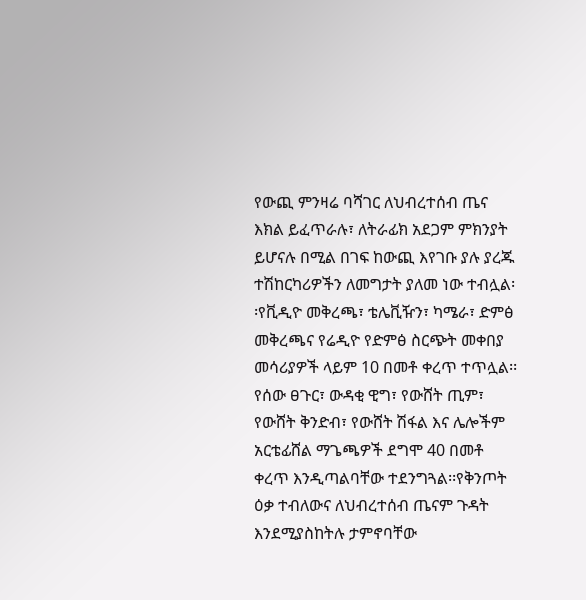የውጪ ምንዛሬ ባሻገር ለህብረተሰብ ጤና እክል ይፈጥራሉ፣ ለትራፊክ አደጋም ምክንያት ይሆናሉ በሚል በገፍ ከውጪ እየገቡ ያሉ ያረጁ ተሽከርካሪዎችን ለመግታት ያለመ ነው ተብሏል፡፡የቪዲዮ መቅረጫ፣ ቴሌቪዥን፣ ካሜራ፣ ድምፅ መቅረጫና የሬዲዮ የድምፅ ስርጭት መቀበያ መሳሪያዎች ላይም 10 በመቶ ቀረጥ ተጥሏል፡፡
የሰው ፀጉር፣ ውዳቂ ዊግ፣ የውሸት ጢም፣ የውሸት ቅንድብ፣ የውሸት ሽፋል እና ሌሎችም አርቴፊሸል ማጌጫዎች ደግሞ 40 በመቶ ቀረጥ እንዲጣልባቸው ተደንግጓል፡፡የቅንጦት ዕቃ ተብለውና ለህብረተሰብ ጤናም ጉዳት እንደሚያስከትሉ ታምኖባቸው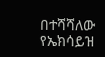በተሻሻለው የኤክሳይዝ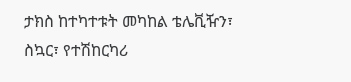ታክስ ከተካተቱት መካከል ቴሌቪዥን፣ ስኳር፣ የተሽከርካሪ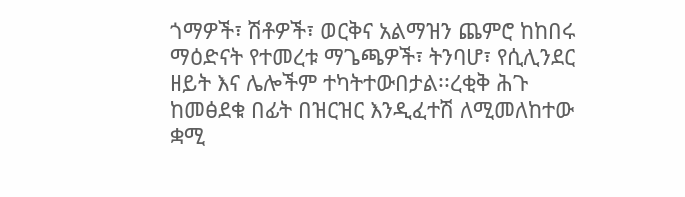ጎማዎች፣ ሽቶዎች፣ ወርቅና አልማዝን ጨምሮ ከከበሩ ማዕድናት የተመረቱ ማጌጫዎች፣ ትንባሆ፣ የሲሊንደር ዘይት እና ሌሎችም ተካትተውበታል፡፡ረቂቅ ሕጉ ከመፅደቁ በፊት በዝርዝር እንዲፈተሽ ለሚመለከተው ቋሚ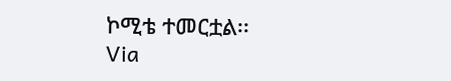ኮሚቴ ተመርቷል፡፡
Via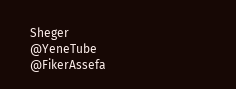Sheger
@YeneTube @FikerAssefa